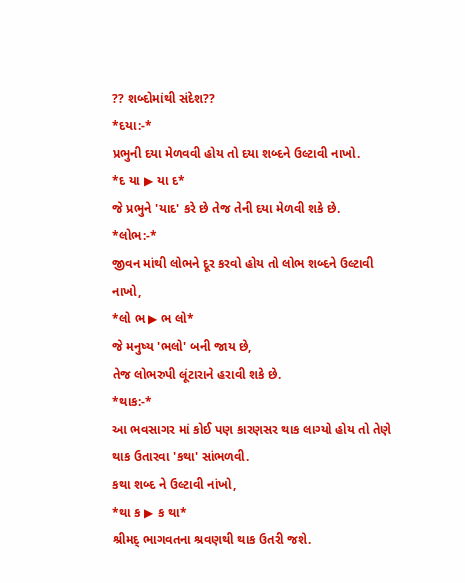?? શબ્દોમાંથી સંદેશ??
*દયા:-*
પ્રભુની દયા મેળવવી હોય તો દયા શબ્દને ઉલ્ટાવી નાખો.
*દ યા ▶ યા દ*
જે પ્રભુને 'યાદ' કરે છે તેજ તેની દયા મેળવી શકે છે.
*લોભ:-*
જીવન માંથી લોભને દૂર કરવો હોય તો લોભ શબ્દને ઉલ્ટાવી નાખો,
*લો ભ ▶ ભ લો*
જે મનુષ્ય 'ભલો' બની જાય છે,
તેજ લોભરુપી લૂંટારાને હરાવી શકે છે.
*થાક:-*
આ ભવસાગર માં કોઈ પણ કારણસર થાક લાગ્યો હોય તો તેણે થાક ઉતારવા 'કથા' સાંભળવી.
કથા શબ્દ ને ઉલ્ટાવી નાંખો,
*થા ક ▶ ક થા*
શ્રીમદ્ ભાગવતના શ્રવણથી થાક ઉતરી જશે.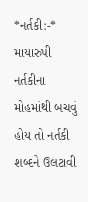*નર્તકી:-*
માયારુપી નર્તકીના મોહમાંથી બચવું હોય તો નર્તકી શબ્દને ઉલટાવી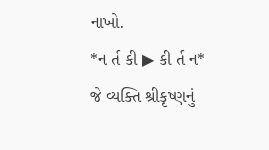નાખો.
*ન ર્ત કી ▶ કી ર્ત ન*
જે વ્યક્તિ શ્રીકૃષ્ણનું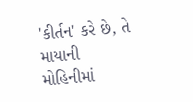'કીર્તન' કરે છે, તે માયાની મોહિનીમાં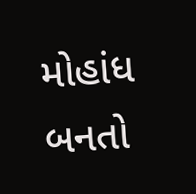મોહાંધ બનતો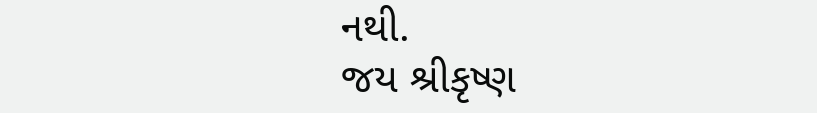નથી.
જય શ્રીકૃષ્ણ